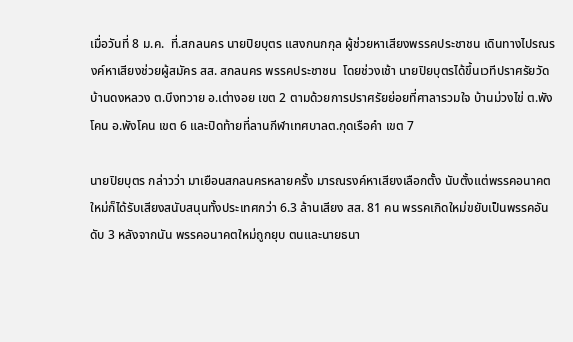เมื่อวันที่ 8 ม.ค.  ที่.สกลนคร นายปิยบุตร แสงกนกกุล ผู้ช่วยหาเสียงพรรคประชาชน เดินทางไปรณรงค์หาเสียงช่วยผู้สมัคร สส. สกลนคร พรรคประชาชน  โดยช่วงเช้า นายปิยบุตรได้ขึ้นเวทีปราศรัยวัดบ้านดงหลวง ต.บึงทวาย อ.เต่างอย เขต 2 ตามด้วยการปราศรัยย่อยที่ศาลารวมใจ บ้านม่วงไข่ ต.พังโคน อ.พังโคน เขต 6 และปิดท้ายที่ลานกีฬาเทศบาลต.กุดเรือคำ เขต 7

นายปิยบุตร กล่าวว่า มาเยือนสกลนครหลายครั้ง มารณรงค์หาเสียงเลือกตั้ง นับตั้งแต่พรรคอนาคตใหม่ก็ได้รับเสียงสนับสนุนทั้งประเทศกว่า 6.3 ล้านเสียง สส. 81 คน พรรคเกิดใหม่ขยับเป็นพรรคอันดับ 3 หลังจากนัน พรรคอนาคตใหม่ถูกยุบ ตนและนายธนา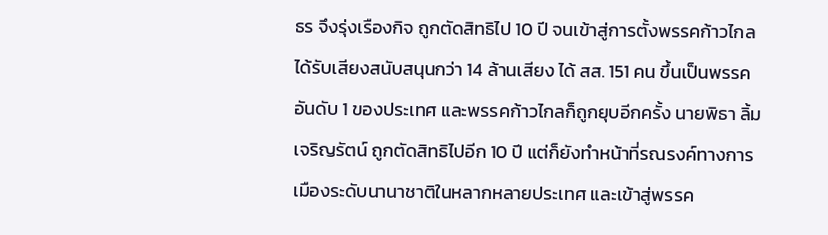ธร จึงรุ่งเรืองกิจ ถูกตัดสิทธิไป 10 ปี จนเข้าสู่การตั้งพรรคก้าวไกลได้รับเสียงสนับสนุนกว่า 14 ล้านเสียง ได้ สส. 151 คน ขึ้นเป็นพรรคอันดับ 1 ของประเทศ และพรรคก้าวไกลก็ถูกยุบอีกครั้ง นายพิธา ลิ้มเจริญรัตน์ ถูกตัดสิทธิไปอีก 10 ปี แต่ก็ยังทำหน้าที่รณรงค์ทางการเมืองระดับนานาชาติในหลากหลายประเทศ และเข้าสู่พรรค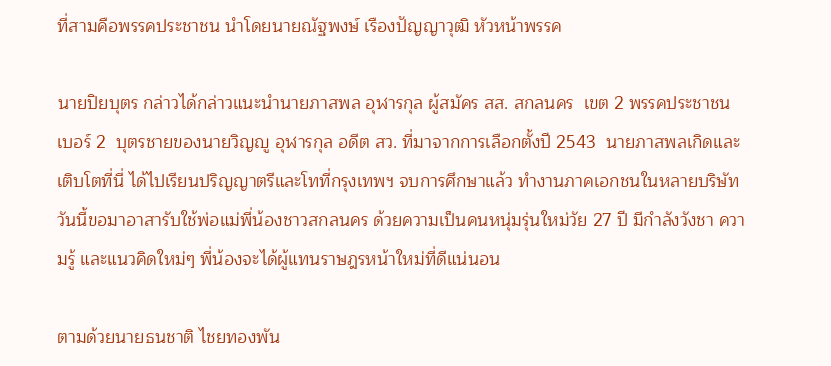ที่สามคือพรรคประชาชน นำโดยนายณัฐพงษ์ เรืองปัญญาวุฒิ หัวหน้าพรรค

นายปิยบุตร กล่าวได้กล่าวแนะนำนายภาสพล อุฬารกุล ผู้สมัคร สส. สกลนคร  เขต 2 พรรคประชาชน เบอร์ 2  บุตรชายของนายวิญญู อุฬารกุล อดีต สว. ที่มาจากการเลือกตั้งปี 2543  นายภาสพลเกิดและเติบโตที่นี่ ได้ไปเรียนปริญญาตรีและโทที่กรุงเทพฯ จบการศึกษาแล้ว ทำงานภาคเอกชนในหลายบริษัท  วันนี้ขอมาอาสารับใช้พ่อแม่พี่น้องชาวสกลนคร ด้วยความเป็นคนหนุ่มรุ่นใหม่วัย 27 ปี มีกำลังวังชา ความรู้ และแนวคิดใหม่ๆ พี่น้องจะได้ผู้แทนราษฎรหน้าใหม่ที่ดีแน่นอน

ตามด้วยนายธนชาติ ไชยทองพัน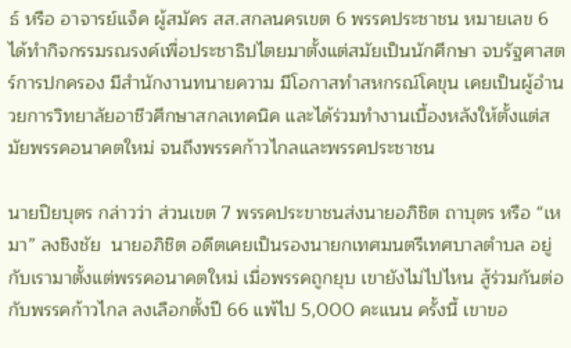ธ์ หรือ อาจารย์แจ็ค ผู้สมัคร สส.สกลนครเขต 6 พรรคประชาชน หมายเลข 6 ได้ทำกิจกรรมรณรงค์เพื่อประชาธิปไตยมาตั้งแต่สมัยเป็นนักศึกษา จบรัฐศาสตร์การปกครอง มีสำนักงานทนายความ มีโอกาสทำสหกรณ์โคขุน เคยเป็นผู้อำนวยการวิทยาลัยอาชีวศึกษาสกลเทคนิค และได้ร่วมทำงานเบื้องหลังให้ตั้งแต่สมัยพรรคอนาคตใหม่ จนถึงพรรคก้าวไกลและพรรคประชาชน

นายปิยบุตร กล่าวว่า ส่วนเขต 7 พรรคประขาชนส่งนายอภิชิต ถาบุตร หรือ “เหมา” ลงชิงชัย  นายอภิชิต อดีตเคยเป็นรองนายกเทศมนตรีเทศบาลตำบล อยู่กับเรามาตั้งแต่พรรคอนาคตใหม่ เมื่อพรรคถูกยุบ เขายังไม่ไปไหน สู้ร่วมกันต่อกับพรรคก้าวไกล ลงเลือกตั้งปี 66 แพ้ไป 5,000 คะแนน ครั้งนี้ เขาขอ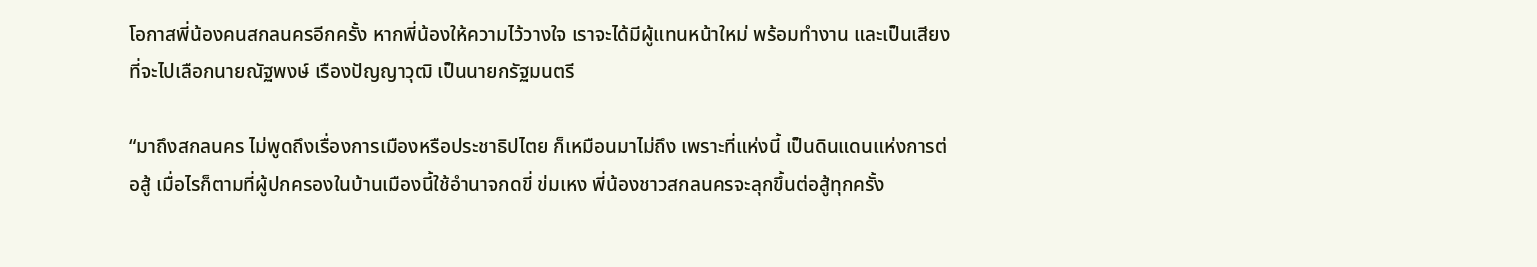โอกาสพี่น้องคนสกลนครอีกครั้ง หากพี่น้องให้ความไว้วางใจ เราจะได้มีผู้แทนหน้าใหม่ พร้อมทำงาน และเป็นเสียงที่จะไปเลือกนายณัฐพงษ์ เรืองปัญญาวุฒิ เป็นนายกรัฐมนตรี

“มาถึงสกลนคร ไม่พูดถึงเรื่องการเมืองหรือประชาธิปไตย ก็เหมือนมาไม่ถึง เพราะที่แห่งนี้ เป็นดินแดนแห่งการต่อสู้ เมื่อไรก็ตามที่ผู้ปกครองในบ้านเมืองนี้ใช้อำนาจกดขี่ ข่มเหง พี่น้องชาวสกลนครจะลุกขึ้นต่อสู้ทุกครั้ง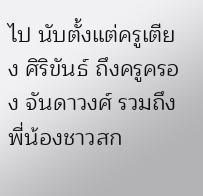ไป นับตั้งแต่ครูเตียง ศิริขันธ์ ถึงครูครอง จันดาวงศ์ รวมถึงพี่น้องชาวสก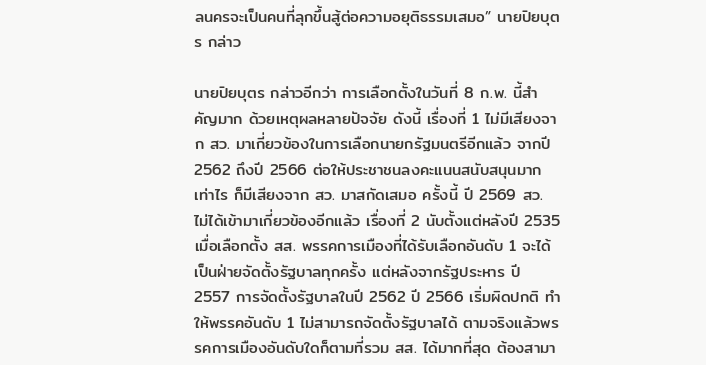ลนครจะเป็นคนที่ลุกขึ้นสู้ต่อความอยุติธรรมเสมอ” นายปิยบุตร กล่าว

นายปิยบุตร กล่าวอีกว่า การเลือกตั้งในวันที่ 8 ก.พ. นี้สำคัญมาก ด้วยเหตุผลหลายปัจจัย ดังนี้ เรื่องที่ 1 ไม่มีเสียงจาก สว. มาเกี่ยวข้องในการเลือกนายกรัฐมนตรีอีกแล้ว จากปี 2562 ถึงปี 2566 ต่อให้ประชาชนลงคะแนนสนับสนุนมากเท่าไร ก็มีเสียงจาก สว. มาสกัดเสมอ ครั้งนี้ ปี 2569 สว. ไม่ได้เข้ามาเกี่ยวข้องอีกแล้ว เรื่องที่ 2 นับตั้งแต่หลังปี 2535 เมื่อเลือกตั้ง สส. พรรคการเมืองที่ได้รับเลือกอันดับ 1 จะได้เป็นฝ่ายจัดตั้งรัฐบาลทุกครั้ง แต่หลังจากรัฐประหาร ปี 2557 การจัดตั้งรัฐบาลในปี 2562 ปี 2566 เริ่มผิดปกติ ทำให้พรรคอันดับ 1 ไม่สามารถจัดตั้งรัฐบาลได้ ตามจริงแล้วพรรคการเมืองอันดับใดก็ตามที่รวม สส. ได้มากที่สุด ต้องสามา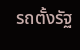รถตั้งรัฐ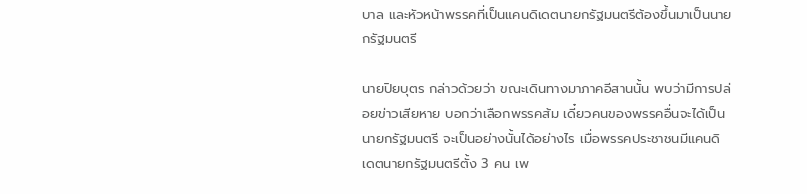บาล และหัวหน้าพรรคที่เป็นแคนดิเดตนายกรัฐมนตรีต้องขึ้นมาเป็นนายกรัฐมนตรี

นายปิยบุตร กล่าวด้วยว่า ขณะเดินทางมาภาคอีสานนั้น พบว่ามีการปล่อยข่าวเสียหาย บอกว่าเลือกพรรคส้ม เดี๋ยวคนของพรรคอื่นจะได้เป็นนายกรัฐมนตรี จะเป็นอย่างนั้นได้อย่างไร เมื่อพรรคประชาชนมีแคนดิเดตนายกรัฐมนตรีตั้ง 3 คน เพ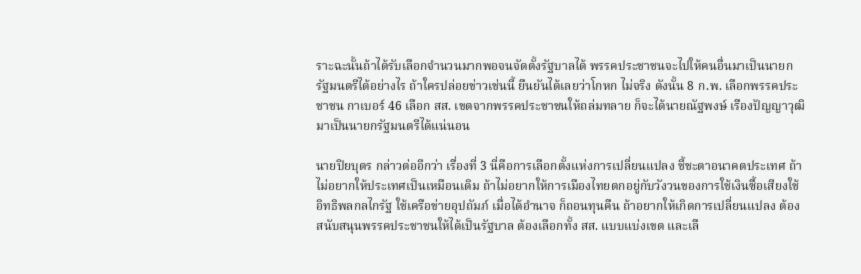ราะฉะนั้นถ้าได้รับเลือกจำนวนมากพอจนจัดตั้งรัฐบาลได้ พรรคประชาชนจะไปให้คนอื่นมาเป็นนายกรัฐมนตรีได้อย่างไร ถ้าใครปล่อยข่าวเช่นนี้ ยืนยันได้เลยว่าโกหก ไม่จริง ดังนั้น 8 ก.พ. เลือกพรรคประชาชน กาเบอร์ 46 เลือก สส. เขตจากพรรคประชาชนให้ถล่มทลาย ก็จะได้นายณัฐพงษ์ เรืองปัญญาวุฒิ มาเป็นนายกรัฐมนตรีได้แน่นอน

นายปิยบุตร กล่าวต่ออีกว่า เรื่องที่ 3 นี่คือการเลือกตั้งแห่งการเปลี่ยนแปลง ชี้ชะตาอนาคตประเทศ ถ้าไม่อยากให้ประเทศเป็นเหมือนเดิม ถ้าไม่อยากให้การเมืองไทยตกอยู่กับวังวนของการใช้เงินซื้อเสียงใช้อิทธิพลกลไกรัฐ ใช้เครือข่ายอุปถัมภ์ เมื่อได้อำนาจ ก็ถอนทุนคืน ถ้าอยากให้เกิดการเปลี่ยนแปลง ต้องสนับสนุนพรรคประชาชนให้ได้เป็นรัฐบาล ต้องเลือกทั้ง สส. แบบแบ่งเขต และเลื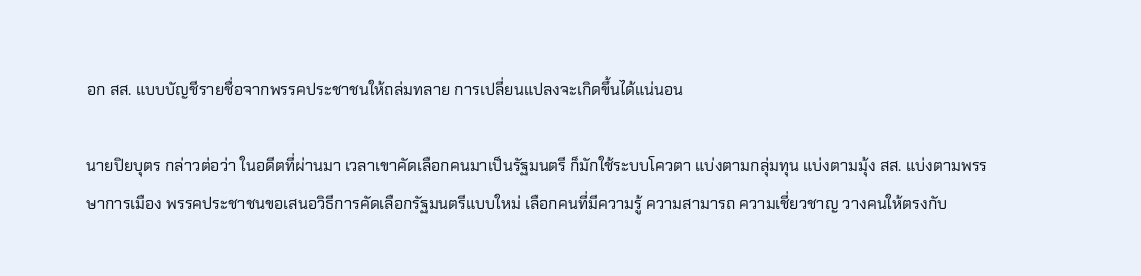อก สส. แบบบัญชีรายชื่อจากพรรคประชาชนให้ถล่มทลาย การเปลี่ยนแปลงจะเกิดขึ้นได้แน่นอน

นายปิยบุตร กล่าวต่อว่า ในอดีตที่ผ่านมา เวลาเขาคัดเลือกคนมาเป็นรัฐมนตรี ก็มักใช้ระบบโควตา แบ่งตามกลุ่มทุน แบ่งตามมุ้ง สส. แบ่งตามพรรษาการเมือง พรรคประชาชนขอเสนอวิธีการคัดเลือกรัฐมนตรีแบบใหม่ เลือกคนที่มีความรู้ ความสามารถ ความเชี่ยวชาญ วางคนให้ตรงกับ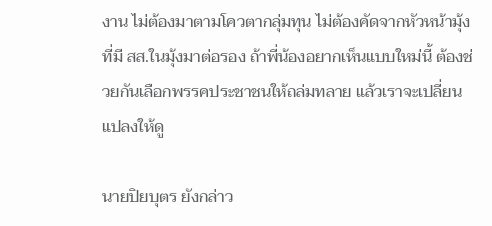งาน ไม่ต้องมาตามโควตากลุ่มทุน ไม่ต้องคัดจากหัวหน้ามุ้งที่มี สส.ในมุ้งมาต่อรอง ถ้าพี่น้องอยากเห็นแบบใหม่นี้ ต้องช่วยกันเลือกพรรคประชาชนให้ถล่มทลาย แล้วเราจะเปลี่ยนแปลงให้ดู

นายปิยบุตร ยังกล่าว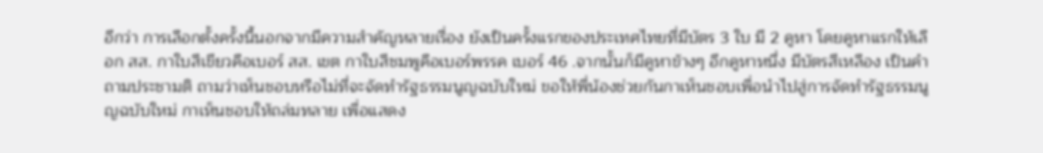อีกว่า การเลือกตั้งครั้งนี้นอกจากมีความสำคัญหลายเรื่อง ยังเป็นครั้งแรกของประเทศไทยที่มีบัตร 3 ใบ มี 2 คูหา โดยคูหาแรกให้เลือก สส. กาใบสีเขียวคือเบอร์ สส. เขต กาใบสีชมพูคือเบอร์พรรค เบอร์ 46 .จากนั้นก็มีคูหาข้างๆ อีกคูหาหนึ่ง มีบัตรสีเหลือง เป็นคำถามประชามติ ถามว่าเห็นชอบหรือไม่ที่จะจัดทำรัฐธรรมนูญฉบับใหม่ ขอให้พี่น้องช่วยกันกาเห็นชอบเพื่อนำไปสู่การจัดทำรัฐธรรมนูญฉบับใหม่ กาเห็นชอบให้ถล่มทลาย เพื่อแสดง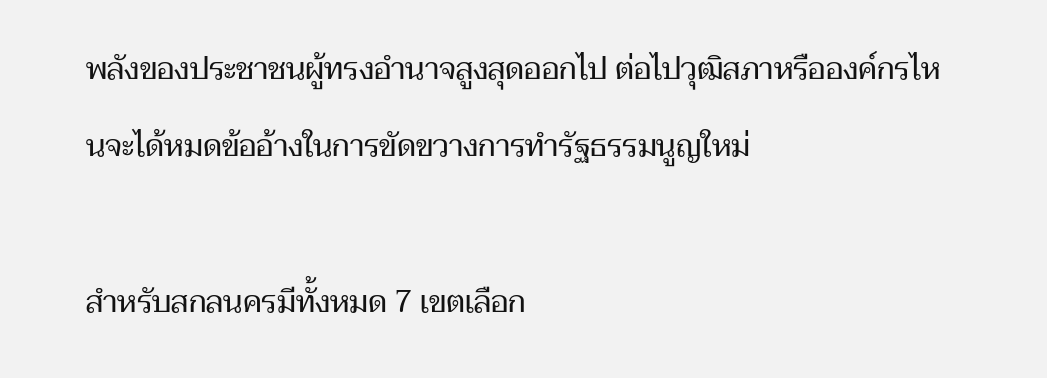พลังของประชาชนผู้ทรงอำนาจสูงสุดออกไป ต่อไปวุฒิสภาหรือองค์กรไหนจะได้หมดข้ออ้างในการขัดขวางการทำรัฐธรรมนูญใหม่

สำหรับสกลนครมีทั้งหมด 7 เขตเลือก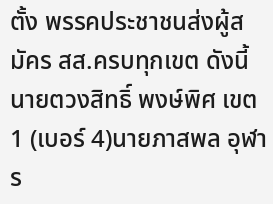ตั้ง พรรคประชาชนส่งผู้สมัคร สส.ครบทุกเขต ดังนี้นายตวงสิทธิ์ พงษ์พิศ เขต 1 (เบอร์ 4)นายภาสพล อุฬาร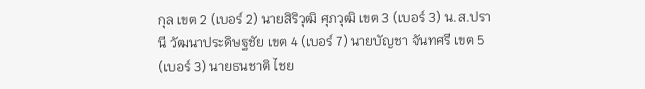กุล เขต 2 (เบอร์ 2) นายสิริวุฒิ ศุภวุฒิ เขต 3 (เบอร์ 3) น.ส.ปรานี วัฒนาประดิษฐชัย เขต 4 (เบอร์ 7) นายบัญชา จันทศรี เขต 5 (เบอร์ 3) นายธนชาติ ไชย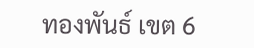ทองพันธ์ เขต 6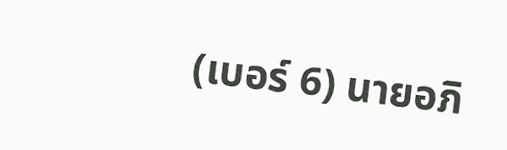(เบอร์ 6) นายอภิ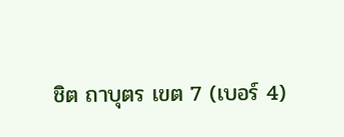ชิต ถาบุตร เขต 7 (เบอร์ 4)